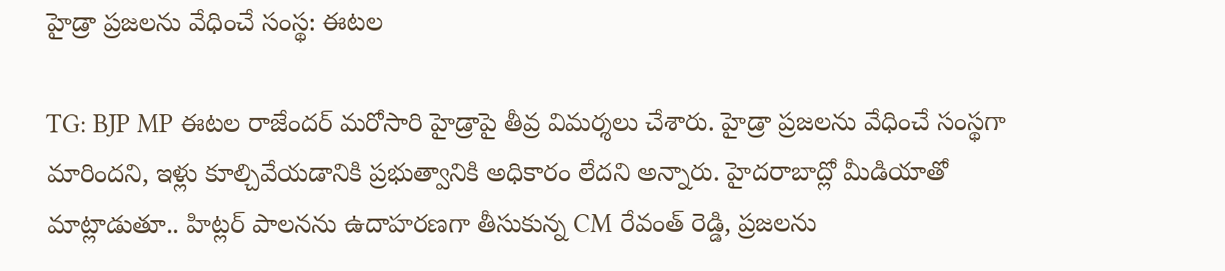హైడ్రా ప్రజలను వేధించే సంస్థ: ఈటల

TG: BJP MP ఈటల రాజేందర్ మరోసారి హైడ్రాపై తీవ్ర విమర్శలు చేశారు. హైడ్రా ప్రజలను వేధించే సంస్థగా మారిందని, ఇళ్లు కూల్చివేయడానికి ప్రభుత్వానికి అధికారం లేదని అన్నారు. హైదరాబాద్లో మీడియాతో మాట్లాడుతూ.. హిట్లర్ పాలనను ఉదాహరణగా తీసుకున్న CM రేవంత్ రెడ్డి, ప్రజలను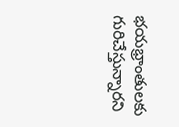భయభ్రాంతులకు గురిచేస్తున్నారని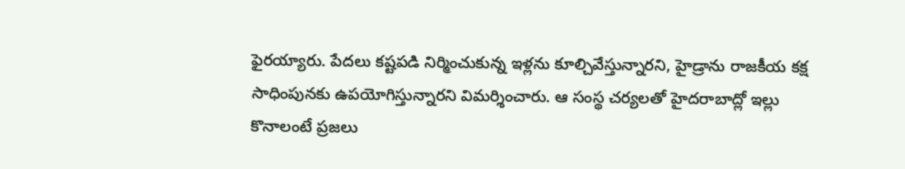ఫైరయ్యారు. పేదలు కష్టపడి నిర్మించుకున్న ఇళ్లను కూల్చివేస్తున్నారని, హైడ్రాను రాజకీయ కక్ష సాధింపునకు ఉపయోగిస్తున్నారని విమర్శించారు. ఆ సంస్థ చర్యలతో హైదరాబాద్లో ఇల్లు కొనాలంటే ప్రజలు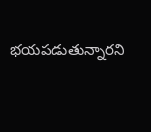భయపడుతున్నారని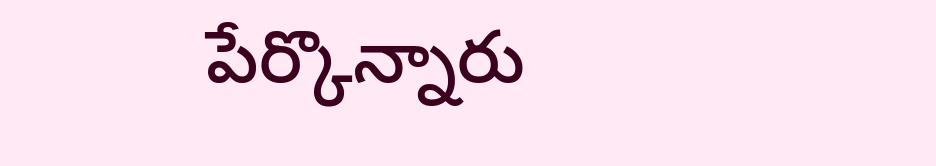పేర్కొన్నారు